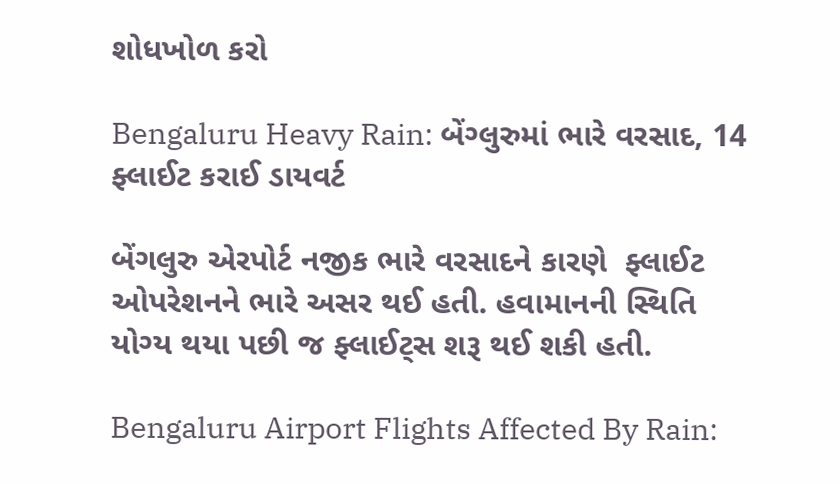શોધખોળ કરો

Bengaluru Heavy Rain: બેંગ્લુરુમાં ભારે વરસાદ, 14 ફ્લાઈટ કરાઈ ડાયવર્ટ

બેંગલુરુ એરપોર્ટ નજીક ભારે વરસાદને કારણે  ફ્લાઈટ ઓપરેશનને ભારે અસર થઈ હતી. હવામાનની સ્થિતિ યોગ્ય થયા પછી જ ફ્લાઈટ્સ શરૂ થઈ શકી હતી.

Bengaluru Airport Flights Affected By Rain: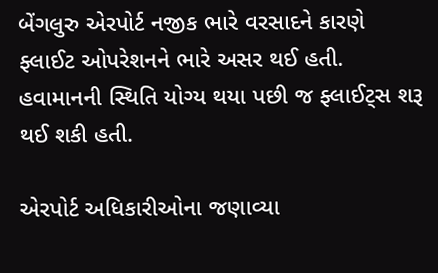બેંગલુરુ એરપોર્ટ નજીક ભારે વરસાદને કારણે  ફ્લાઈટ ઓપરેશનને ભારે અસર થઈ હતી. હવામાનની સ્થિતિ યોગ્ય થયા પછી જ ફ્લાઈટ્સ શરૂ થઈ શકી હતી.

એરપોર્ટ અધિકારીઓના જણાવ્યા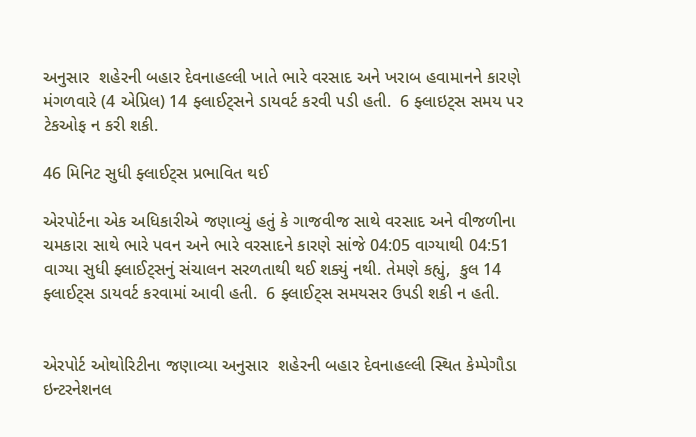અનુસાર  શહેરની બહાર દેવનાહલ્લી ખાતે ભારે વરસાદ અને ખરાબ હવામાનને કારણે મંગળવારે (4 એપ્રિલ) 14 ફ્લાઈટ્સને ડાયવર્ટ કરવી પડી હતી.  6 ફ્લાઇટ્સ સમય પર ટેકઓફ ન કરી શકી.

46 મિનિટ સુધી ફ્લાઈટ્સ પ્રભાવિત થઈ

એરપોર્ટના એક અધિકારીએ જણાવ્યું હતું કે ગાજવીજ સાથે વરસાદ અને વીજળીના ચમકારા સાથે ભારે પવન અને ભારે વરસાદને કારણે સાંજે 04:05 વાગ્યાથી 04:51 વાગ્યા સુધી ફ્લાઈટ્સનું સંચાલન સરળતાથી થઈ શક્યું નથી. તેમણે કહ્યું,  કુલ 14 ફ્લાઈટ્સ ડાયવર્ટ કરવામાં આવી હતી.  6 ફ્લાઈટ્સ સમયસર ઉપડી શકી ન હતી.


એરપોર્ટ ઓથોરિટીના જણાવ્યા અનુસાર  શહેરની બહાર દેવનાહલ્લી સ્થિત કેમ્પેગૌડા ઇન્ટરનેશનલ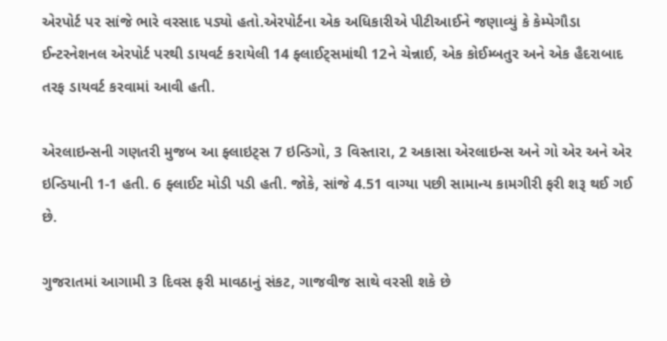એરપોર્ટ પર સાંજે ભારે વરસાદ પડ્યો હતો.એરપોર્ટના એક અધિકારીએ પીટીઆઈને જણાવ્યું કે કેમ્પેગૌડા ઈન્ટરનેશનલ એરપોર્ટ પરથી ડાયવર્ટ કરાયેલી 14 ફ્લાઈટ્સમાંથી 12ને ચેન્નાઈ, એક કોઈમ્બતુર અને એક હૈદરાબાદ તરફ ડાયવર્ટ કરવામાં આવી હતી.

એરલાઇન્સની ગણતરી મુજબ આ ફ્લાઇટ્સ 7 ઇન્ડિગો, 3 વિસ્તારા, 2 અકાસા એરલાઇન્સ અને ગો એર અને એર ઇન્ડિયાની 1-1 હતી. 6 ફ્લાઈટ મોડી પડી હતી. જોકે, સાંજે 4.51 વાગ્યા પછી સામાન્ય કામગીરી ફરી શરૂ થઈ ગઈ છે.

ગુજરાતમાં આગામી 3 દિવસ ફરી માવઠાનું સંકટ, ગાજવીજ સાથે વરસી શકે છે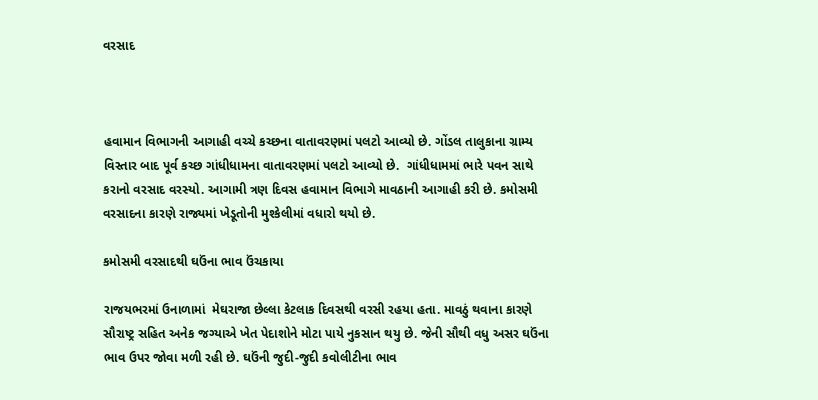વરસાદ



હવામાન વિભાગની આગાહી વચ્ચે કચ્છના વાતાવરણમાં પલટો આવ્યો છે. ગોંડલ તાલુકાના ગ્રામ્ય વિસ્તાર બાદ પૂર્વ કચ્છ ગાંધીધામના વાતાવરણમાં પલટો આવ્યો છે.  ગાંધીધામમાં ભારે પવન સાથે કરાનો વરસાદ વરસ્યો. આગામી ત્રણ દિવસ હવામાન વિભાગે માવઠાની આગાહી કરી છે. કમોસમી વરસાદના કારણે રાજ્યમાં ખેડૂતોની મુશ્કેલીમાં વધારો થયો છે.

કમોસમી વરસાદથી ઘઉંના ભાવ ઉંચકાયા

રાજયભરમાં ઉનાળામાં  મેઘરાજા છેલ્લા કેટલાક દિવસથી વરસી રહયા હતા. માવઠું થવાના કારણે સૌરાષ્ટ્ર સહિત અનેક જગ્યાએ ખેત પેદાશોને મોટા પાયે નુકસાન થયુ છે. જેની સૌથી વધુ અસર ઘઉંના ભાવ ઉપર જોવા મળી રહી છે. ઘઉંની જુદી-જુદી કવોલીટીના ભાવ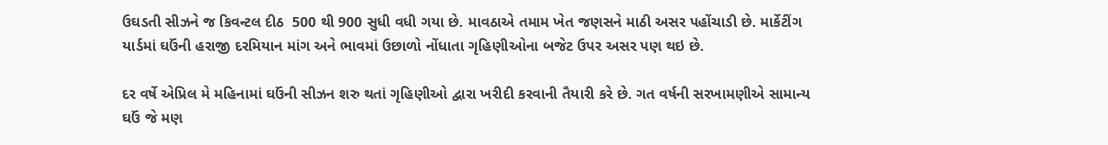ઉઘડતી સીઝને જ કિવન્ટલ દીઠ  500 થી 900 સુધી વધી ગયા છે. માવઠાએ તમામ ખેત જણસને માઠી અસર પહોંચાડી છે. માર્કેટીંગ યાર્ડમાં ઘઉંની હરાજી દરમિયાન માંગ અને ભાવમાં ઉછાળો નોંધાતા ગૃહિણીઓના બજેટ ઉપર અસર પણ થઇ છે.

દર વર્ષે એપ્રિલ મે મહિનામાં ઘઉંની સીઝન શરુ થતાં ગૃહિણીઓ દ્વારા ખરીદી કરવાની તૈયારી કરે છે. ગત વર્ષની સરખામણીએ સામાન્ય ઘઉં જે મણ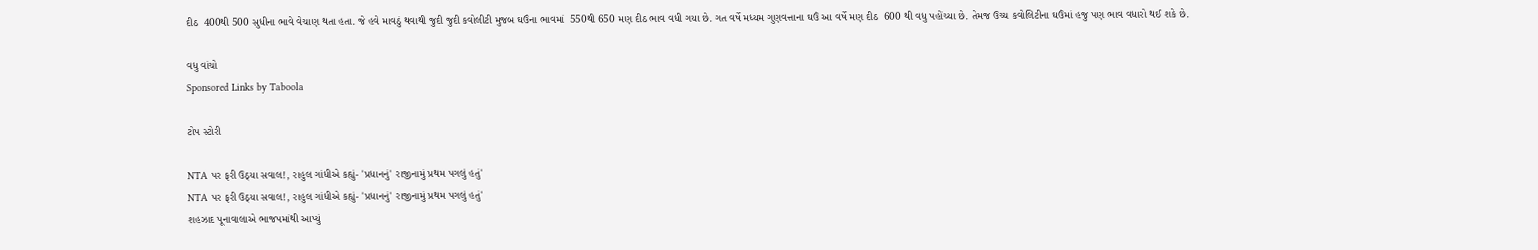દીઠ  400થી 500 સુધીના ભાવે વેચાણ થતા હતા. જે હવે માવઠું થવાથી જુદી જુદી કવોલીટી મુજબ ઘઉંના ભાવમાં  550થી 650 મણ દીઠ ભાવ વધી ગયા છે. ગત વર્ષે મધ્યમ ગુણવત્તાના ઘઉં આ વર્ષે મણ દીઠ  600 થી વધુ પહોંચ્યા છે. તેમજ ઉચ્ચ કવોલિટીના ઘઉંમાં હજુ પણ ભાવ વધારો થઈ શકે છે.

વધુ વાંચો
Sponsored Links by Taboola

ટોપ સ્ટોરી

NTA પર ફરી ઉઠ્યા સવાલ!, રાહુલ ગાંધીએ કહ્યું- 'પ્રધાનનું' રાજીનામું પ્રથમ પગલું હતું'
NTA પર ફરી ઉઠ્યા સવાલ!, રાહુલ ગાંધીએ કહ્યું- 'પ્રધાનનું' રાજીનામું પ્રથમ પગલું હતું'
શહઝાદ પૂનાવાલાએ ભાજપમાંથી આપ્યું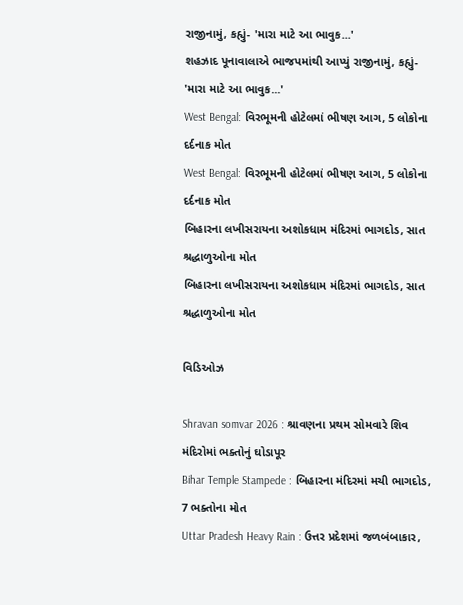રાજીનામું, કહ્યું- 'મારા માટે આ ભાવુક...'
શહઝાદ પૂનાવાલાએ ભાજપમાંથી આપ્યું રાજીનામું, કહ્યું- 'મારા માટે આ ભાવુક...'
West Bengal: વિરભૂમની હોટેલમાં ભીષણ આગ, 5 લોકોના દર્દનાક મોત
West Bengal: વિરભૂમની હોટેલમાં ભીષણ આગ, 5 લોકોના દર્દનાક મોત
બિહારના લખીસરાયના અશોકધામ મંદિરમાં ભાગદોડ, સાત શ્રદ્ધાળુઓના મોત
બિહારના લખીસરાયના અશોકધામ મંદિરમાં ભાગદોડ, સાત શ્રદ્ધાળુઓના મોત

વિડિઓઝ

Shravan somvar 2026 : શ્રાવણના પ્રથમ સોમવારે શિવ મંદિરોમાં ભક્તોનું ઘોડાપૂર
Bihar Temple Stampede : બિહારના મંદિરમાં મચી ભાગદોડ, 7 ભક્તોના મોત
Uttar Pradesh Heavy Rain : ઉત્તર પ્રદેશમાં જળબંબાકાર,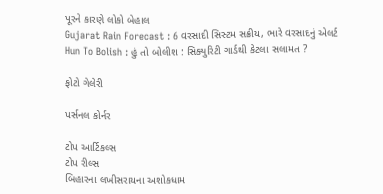પૂરને કારણે લોકો બેહાલ
Gujarat Rain Forecast : 6 વરસાદી સિસ્ટમ સક્રીય, ભારે વરસાદનું એલર્ટ
Hun To Bolish : હું તો બોલીશ : સિક્યુરિટી ગાર્ડથી કેટલા સલામત ?

ફોટો ગેલેરી

પર્સનલ કોર્નર

ટોપ આર્ટિકલ્સ
ટોપ રીલ્સ
બિહારના લખીસરાયના અશોકધામ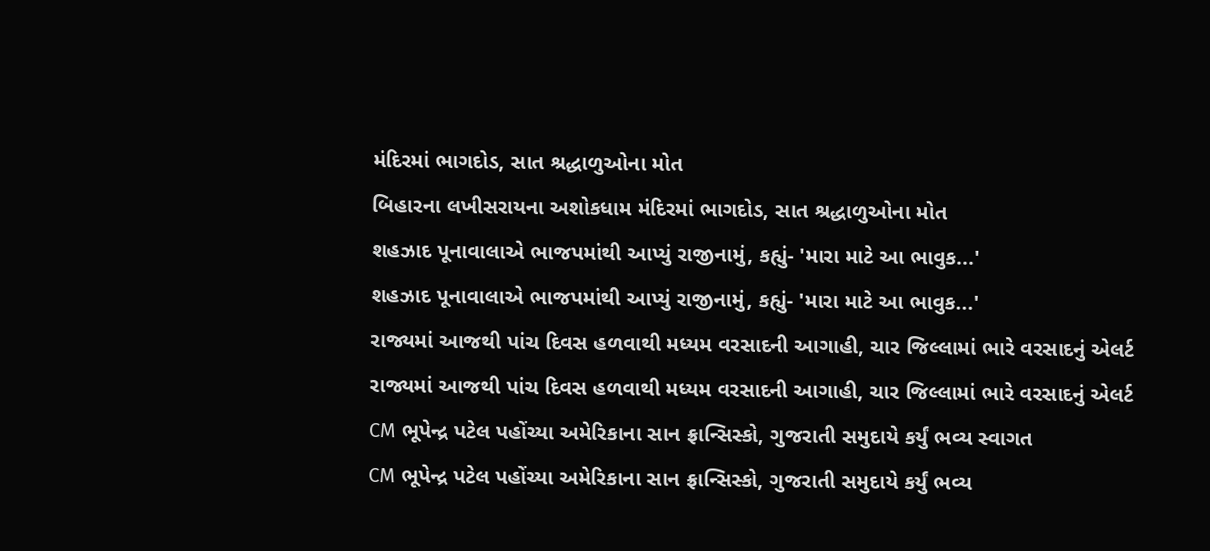મંદિરમાં ભાગદોડ, સાત શ્રદ્ધાળુઓના મોત
બિહારના લખીસરાયના અશોકધામ મંદિરમાં ભાગદોડ, સાત શ્રદ્ધાળુઓના મોત
શહઝાદ પૂનાવાલાએ ભાજપમાંથી આપ્યું રાજીનામું, કહ્યું- 'મારા માટે આ ભાવુક...'
શહઝાદ પૂનાવાલાએ ભાજપમાંથી આપ્યું રાજીનામું, કહ્યું- 'મારા માટે આ ભાવુક...'
રાજ્યમાં આજથી પાંચ દિવસ હળવાથી મધ્યમ વરસાદની આગાહી, ચાર જિલ્લામાં ભારે વરસાદનું એલર્ટ
રાજ્યમાં આજથી પાંચ દિવસ હળવાથી મધ્યમ વરસાદની આગાહી, ચાર જિલ્લામાં ભારે વરસાદનું એલર્ટ
CM ભૂપેન્દ્ર પટેલ પહોંચ્યા અમેરિકાના સાન ફ્રાન્સિસ્કો, ગુજરાતી સમુદાયે કર્યું ભવ્ય સ્વાગત
CM ભૂપેન્દ્ર પટેલ પહોંચ્યા અમેરિકાના સાન ફ્રાન્સિસ્કો, ગુજરાતી સમુદાયે કર્યું ભવ્ય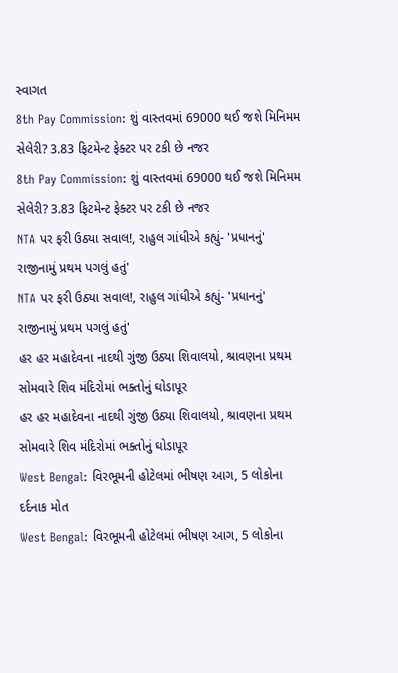સ્વાગત
8th Pay Commission: શું વાસ્તવમાં 69000 થઈ જશે મિનિમમ સેલેરી? 3.83 ફિટમેન્ટ ફેક્ટર પર ટકી છે નજર
8th Pay Commission: શું વાસ્તવમાં 69000 થઈ જશે મિનિમમ સેલેરી? 3.83 ફિટમેન્ટ ફેક્ટર પર ટકી છે નજર
NTA પર ફરી ઉઠ્યા સવાલ!, રાહુલ ગાંધીએ કહ્યું- 'પ્રધાનનું' રાજીનામું પ્રથમ પગલું હતું'
NTA પર ફરી ઉઠ્યા સવાલ!, રાહુલ ગાંધીએ કહ્યું- 'પ્રધાનનું' રાજીનામું પ્રથમ પગલું હતું'
હર હર મહાદેવના નાદથી ગુંજી ઉઠ્યા શિવાલયો, શ્રાવણના પ્રથમ સોમવારે શિવ મંદિરોમાં ભક્તોનું ઘોડાપૂર
હર હર મહાદેવના નાદથી ગુંજી ઉઠ્યા શિવાલયો, શ્રાવણના પ્રથમ સોમવારે શિવ મંદિરોમાં ભક્તોનું ઘોડાપૂર
West Bengal: વિરભૂમની હોટેલમાં ભીષણ આગ, 5 લોકોના દર્દનાક મોત
West Bengal: વિરભૂમની હોટેલમાં ભીષણ આગ, 5 લોકોના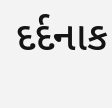દર્દનાક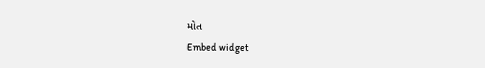મોત
Embed widget